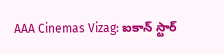AAA Cinemas Vizag: ఐకాన్ స్టార్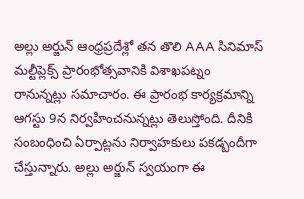అల్లు అర్జున్ ఆంధ్రప్రదేశ్లో తన తొలి AAA సినిమాస్ మల్టీప్లెక్స్ ప్రారంభోత్సవానికి విశాఖపట్నం రానున్నట్లు సమాచారం. ఈ ప్రారంభ కార్యక్రమాన్ని ఆగస్టు 9న నిర్వహించనున్నట్లు తెలుస్తోంది. దీనికి సంబంధించి ఏర్పాట్లను నిర్వాహకులు పకడ్బందీగా చేస్తున్నారు. అల్లు అర్జున్ స్వయంగా ఈ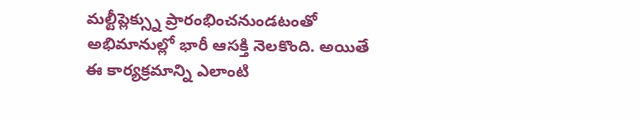మల్టీప్లెక్స్ను ప్రారంభించనుండటంతో అభిమానుల్లో భారీ ఆసక్తి నెలకొంది. అయితే ఈ కార్యక్రమాన్ని ఎలాంటి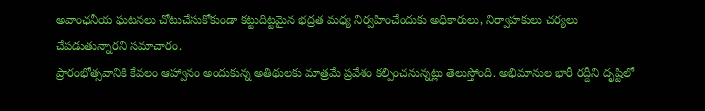అవాంఛనీయ ఘటనలు చోటుచేసుకోకుండా కట్టుదిట్టమైన భద్రత మధ్య నిర్వహించేందుకు అధికారులు, నిర్వాహకులు చర్యలు చేపడుతున్నారని సమాచారం.
ప్రారంభోత్సవానికి కేవలం ఆహ్వానం అందుకున్న అతిథులకు మాత్రమే ప్రవేశం కల్పించనున్నట్లు తెలుస్తోంది. అభిమానుల భారీ రద్దీని దృష్టిలో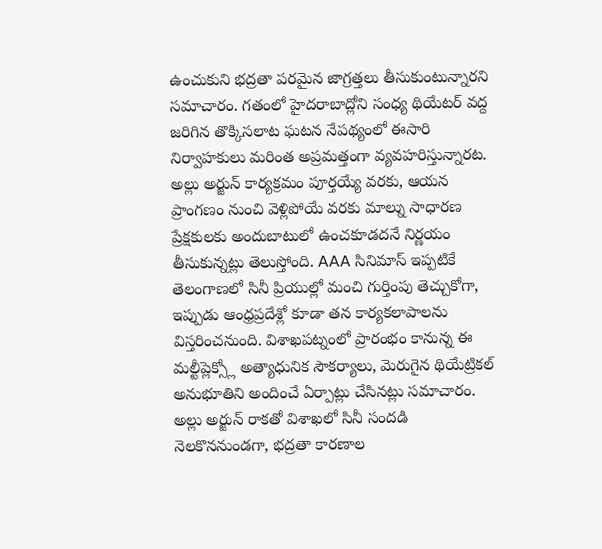ఉంచుకుని భద్రతా పరమైన జాగ్రత్తలు తీసుకుంటున్నారని సమాచారం. గతంలో హైదరాబాద్లోని సంధ్య థియేటర్ వద్ద జరిగిన తొక్కిసలాట ఘటన నేపథ్యంలో ఈసారి నిర్వాహకులు మరింత అప్రమత్తంగా వ్యవహరిస్తున్నారట. అల్లు అర్జున్ కార్యక్రమం పూర్తయ్యే వరకు, ఆయన ప్రాంగణం నుంచి వెళ్లిపోయే వరకు మాల్ను సాధారణ ప్రేక్షకులకు అందుబాటులో ఉంచకూడదనే నిర్ణయం తీసుకున్నట్లు తెలుస్తోంది. AAA సినిమాస్ ఇప్పటికే తెలంగాణలో సినీ ప్రియుల్లో మంచి గుర్తింపు తెచ్చుకోగా, ఇప్పుడు ఆంధ్రప్రదేశ్లో కూడా తన కార్యకలాపాలను విస్తరించనుంది. విశాఖపట్నంలో ప్రారంభం కానున్న ఈ మల్టీప్లెక్స్లో అత్యాధునిక సౌకర్యాలు, మెరుగైన థియేట్రికల్ అనుభూతిని అందించే ఏర్పాట్లు చేసినట్లు సమాచారం. అల్లు అర్జున్ రాకతో విశాఖలో సినీ సందడి నెలకొననుండగా, భద్రతా కారణాల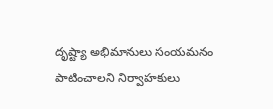దృష్ట్యా అభిమానులు సంయమనం పాటించాలని నిర్వాహకులు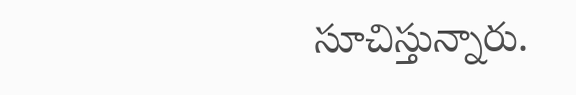సూచిస్తున్నారు.